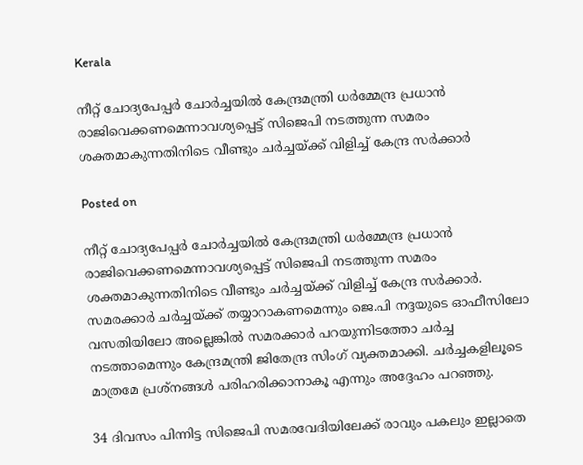Kerala

നീറ്റ് ചോദ്യപേപ്പർ ചോർച്ചയിൽ കേന്ദ്രമന്ത്രി ധർമ്മേന്ദ്ര പ്രധാൻ രാജിവെക്കണമെന്നാവശ്യപ്പെട്ട് സിജെപി നടത്തുന്ന സമരം ശക്തമാകുന്നതിനിടെ വീണ്ടും ചർച്ചയ്ക്ക് വിളിച്ച് കേന്ദ്ര സർക്കാർ

Posted on

നീറ്റ് ചോദ്യപേപ്പർ ചോർച്ചയിൽ കേന്ദ്രമന്ത്രി ധർമ്മേന്ദ്ര പ്രധാൻ രാജിവെക്കണമെന്നാവശ്യപ്പെട്ട് സിജെപി നടത്തുന്ന സമരം ശക്തമാകുന്നതിനിടെ വീണ്ടും ചർച്ചയ്ക്ക് വിളിച്ച് കേന്ദ്ര സർക്കാർ. സമരക്കാർ ചർച്ചയ്ക്ക് തയ്യാറാകണമെന്നും ജെ.പി നദ്ദയുടെ ഓഫീസിലോ വസതിയിലോ അല്ലെങ്കിൽ സമരക്കാർ പറയുന്നിടത്തോ ചർച്ച നടത്താമെന്നും കേന്ദ്രമന്ത്രി ജിതേന്ദ്ര സിംഗ് വ്യക്തമാക്കി. ചർച്ചകളിലൂടെ മാത്രമേ പ്രശ്നങ്ങൾ പരിഹരിക്കാനാകൂ എന്നും അദ്ദേഹം പറഞ്ഞു.

34 ദിവസം പിന്നിട്ട സിജെപി സമരവേദിയിലേക്ക് രാവും പകലും ഇല്ലാതെ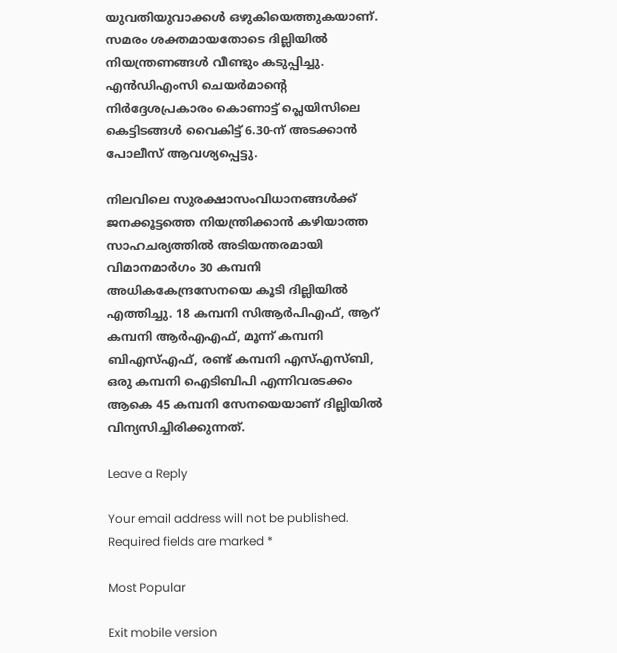യുവതിയുവാക്കൾ ഒഴുകിയെത്തുകയാണ്. സമരം ശക്തമായതോടെ ദില്ലിയിൽ നിയന്ത്രണങ്ങൾ വീണ്ടും കടുപ്പിച്ചു. എൻഡിഎംസി ചെയർമാൻ്റെ നിർദ്ദേശപ്രകാരം കൊണാട്ട് പ്ലെയിസിലെ കെട്ടിടങ്ങൾ വൈകിട്ട് 6.30-ന് അടക്കാൻ പോലീസ് ആവശ്യപ്പെട്ടു.

നിലവിലെ സുരക്ഷാസംവിധാനങ്ങൾക്ക് ജനക്കൂട്ടത്തെ നിയന്ത്രിക്കാൻ കഴിയാത്ത സാഹചര്യത്തിൽ അടിയന്തരമായി വിമാനമാര്‍ഗം 30 കമ്പനി അധികകേന്ദ്രസേനയെ കൂടി ദില്ലിയിൽ എത്തിച്ചു. 18 കമ്പനി സിആർപിഎഫ്, ആറ് കമ്പനി ആർഎഎഫ്, മൂന്ന് കമ്പനി ബിഎസ്എഫ്, രണ്ട് കമ്പനി എസ്എസ്ബി, ഒരു കമ്പനി ഐടിബിപി എന്നിവരടക്കം ആകെ 45 കമ്പനി സേനയെയാണ് ദില്ലിയിൽ വിന്യസിച്ചിരിക്കുന്നത്.

Leave a Reply

Your email address will not be published. Required fields are marked *

Most Popular

Exit mobile version